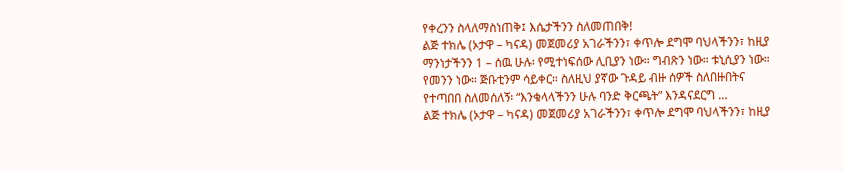የቀረንን ስላለማስነጠቅ፤ እሴታችንን ስለመጠበቅ!
ልጅ ተክሌ (ኦታዋ – ካናዳ) መጀመሪያ አገራችንን፣ ቀጥሎ ደግሞ ባህላችንን፣ ከዚያ ማንነታችንን 1 – ሰዉ ሁሉ፡ የሚተነፍሰው ሊቢያን ነው። ግብጽን ነው። ቱኒሲያን ነው። የመንን ነው። ጅቡቲንም ሳይቀር። ስለዚህ ያኛው ጉዳይ ብዙ ሰዎች ስለበዙበትና የተጣበበ ስለመሰለኝ፡ “እንቁላላችንን ሁሉ ባንድ ቅርጫት” እንዳናደርግ …
ልጅ ተክሌ (ኦታዋ – ካናዳ) መጀመሪያ አገራችንን፣ ቀጥሎ ደግሞ ባህላችንን፣ ከዚያ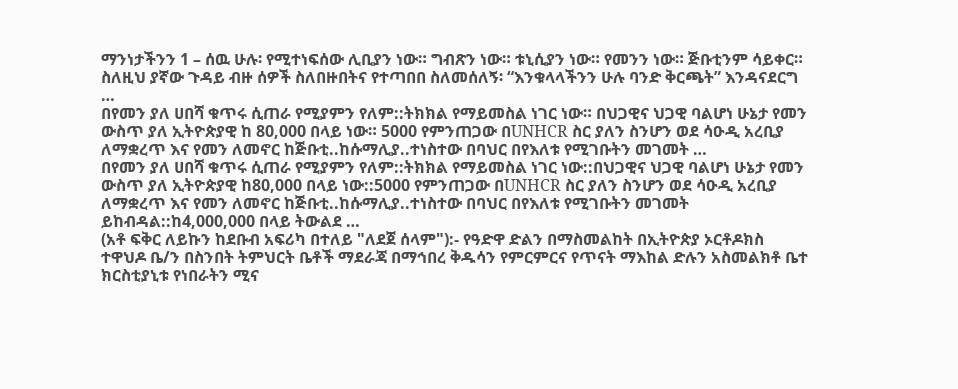ማንነታችንን 1 – ሰዉ ሁሉ፡ የሚተነፍሰው ሊቢያን ነው። ግብጽን ነው። ቱኒሲያን ነው። የመንን ነው። ጅቡቲንም ሳይቀር። ስለዚህ ያኛው ጉዳይ ብዙ ሰዎች ስለበዙበትና የተጣበበ ስለመሰለኝ፡ “እንቁላላችንን ሁሉ ባንድ ቅርጫት” እንዳናደርግ …
በየመን ያለ ሀበሻ ቁጥሩ ሲጠራ የሚያምን የለም::ትክክል የማይመስል ነገር ነው። በህጋዊና ህጋዊ ባልሆነ ሁኔታ የመን ውስጥ ያለ ኢትዮጵያዊ ከ 80,000 በላይ ነው። 5000 የምንጠጋው በUNHCR ስር ያለን ስንሆን ወደ ሳዑዲ አረቢያ ለማቋረጥ እና የመን ለመኖር ከጅቡቲ..ከሱማሊያ..ተነስተው በባህር በየእለቱ የሚገቡትን መገመት …
በየመን ያለ ሀበሻ ቁጥሩ ሲጠራ የሚያምን የለም::ትክክል የማይመስል ነገር ነው::በህጋዊና ህጋዊ ባልሆነ ሁኔታ የመን ውስጥ ያለ ኢትዮጵያዊ ከ80,000 በላይ ነው::5000 የምንጠጋው በUNHCR ስር ያለን ስንሆን ወደ ሳዑዲ አረቢያ ለማቋረጥ እና የመን ለመኖር ከጅቡቲ..ከሱማሊያ..ተነስተው በባህር በየእለቱ የሚገቡትን መገመት ይከብዳል::ከ4,000,000 በላይ ትውልደ …
(አቶ ፍቅር ለይኩን ከደቡብ አፍሪካ በተለይ "ለደጀ ሰላም"):- የዓድዋ ድልን በማስመልከት በኢትዮጵያ ኦርቶዶክስ ተዋህዶ ቤ/ን በስንበት ትምህርት ቤቶች ማደራጃ በማኅበረ ቅዱሳን የምርምርና የጥናት ማእከል ድሉን አስመልክቶ ቤተ ክርስቲያኒቱ የነበራትን ሚና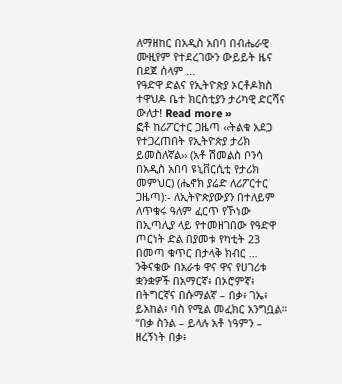ለማዘከር በአዲስ አበባ በብሔራዊ ሙዚየም የተደረገውን ውይይት ዜና በደጀ ሰላም …
የዓድዋ ድልና የኢትዮጵያ ኦርቶዶክስ ተዋህዶ ቤተ ክርስቲያን ታሪካዊ ድርሻና ውለታ! Read more »
ፎቶ ከሪፖርተር ጋዜጣ ‹‹ትልቁ አደጋ የተጋረጠበት የኢትዮጵያ ታሪክ ይመስለኛል›› (አቶ ሽመልስ ቦንሳ በአዲስ አበባ ዩኒቨርሲቲ የታሪክ መምህር) (ሔኖክ ያሬድ ለሪፖርተር ጋዜጣ):- ለኢትዮጵያውያን በተለይም ለጥቁሩ ዓለም ፈርጥ የኾነው በኢጣሊያ ላይ የተመዘገበው የዓድዋ ጦርነት ድል በያመቱ የካቲት 23 በመጣ ቁጥር በታላቅ ክብር …
ንቅናቄው በአራቱ ዋና ዋና የሀገሪቱ ቋንቋዎች በአማርኛ፥ በኦሮምኛ፥ በትግርኛና በሱማልኛ – በቃ፥ ገኤ፥ ይአከል፥ ባስ የሚል መፈክር አንግቧል። “በቃ ስንል – ይላሉ አቶ ነዓምን – ዘረኝነት በቃ፥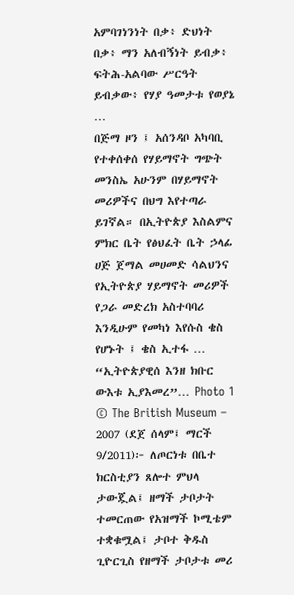አምባገነንነት በቃ፥ ድህነት በቃ፥ ማን አለብኝነት ይብቃ፥ ፍትሕ-አልባው ሥርዓት ይብቃው፥ የሃያ ዓመታቱ የወያኔ …
በጅማ ዞን ፤ አሰንዳቦ አካባቢ የተቀሰቀሰ የሃይማኖት ግጭት መንስኤ አሁንም በሃይማኖት መሪዎችና በህግ እየተጣራ ይገኛል። በኢትዮጵያ እስልምና ምክር ቤት የፅህፈት ቤት ኃላፊ ሀጅ ጀማል መሀመድ ሳልህንና የኢትዮጵያ ሃይማኖት መሪዎች የጋራ መድረክ አስተባባሪ እንዲሁም የመካነ እየሱስ ቄስ የሆኑት ፤ ቄስ ኢተፋ …
“ኢትዮጵያዊሰ እንዘ ክቡር ውእቱ ኢያእመረ”… Photo 1 © The British Museum – 2007 (ደጀ ሰላም፤ ማርች 9/2011)፦ ለጦርነቱ በቤተ ክርስቲያን ጸሎተ ምህላ ታውጇል፤ ዘማች ታቦታት ተመርጠው የአዝማች ኮሚቴም ተቋቁሟል፤ ታቦተ ቅዱስ ጊዮርጊስ የዘማች ታቦታቱ መሪ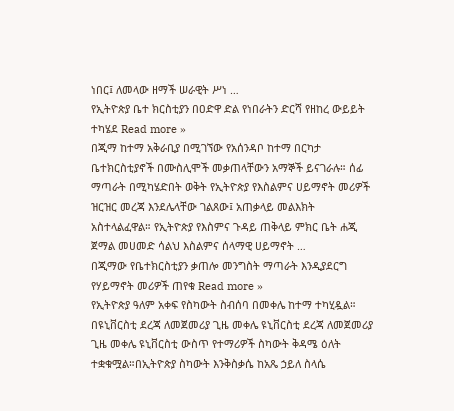ነበር፤ ለመላው ዘማች ሠራዊት ሥነ …
የኢትዮጵያ ቤተ ክርስቲያን በዐድዋ ድል የነበራትን ድርሻ የዘከረ ውይይት ተካሄደ Read more »
በጂማ ከተማ አቅራቢያ በሚገኘው የአሰንዳቦ ከተማ በርካታ ቤተክርስቲያኖች በሙስሊሞች መቃጠላቸውን አማኞች ይናገራሉ። ሰፊ ማጣራት በሚካሄድበት ወቅት የኢትዮጵያ የእስልምና ሀይማኖት መሪዎች ዝርዝር መረጃ እንደሌላቸው ገልጸው፤ አጠቃላይ መልእክት አስተላልፈዋል። የኢትዮጵያ የእስምና ጉዳይ ጠቅላይ ምክር ቤት ሐጂ ጀማል መሀመድ ሳልህ እስልምና ሰላማዊ ሀይማኖት …
በጂማው የቤተክርስቲያን ቃጠሎ መንግስት ማጣራት እንዲያደርግ የሃይማኖት መሪዎች ጠየቁ Read more »
የኢትዮጵያ ዓለም አቀፍ የስካውት ስብሰባ በመቀሌ ከተማ ተካሂዷል። በዩኒቨርስቲ ደረጃ ለመጀመሪያ ጊዜ መቀሌ ዩኒቨርስቲ ደረጃ ለመጀመሪያ ጊዜ መቀሌ ዩኒቨርስቲ ውስጥ የተማሪዎች ስካውት ቅዳሜ ዕለት ተቋቁሟል።በኢትዮጵያ ስካውት እንቅስቃሴ ከአጼ ኃይለ ስላሴ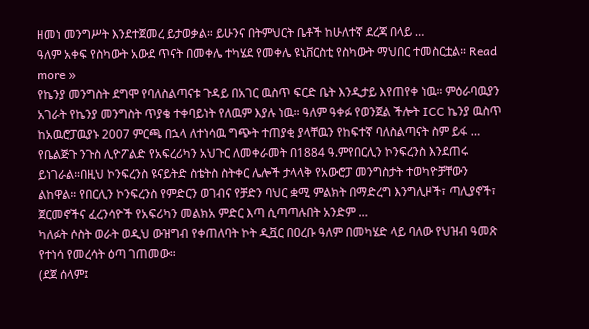ዘመነ መንግሥት እንደተጀመረ ይታወቃል። ይሁንና በትምህርት ቤቶች ከሁለተኛ ደረጃ በላይ …
ዓለም አቀፍ የስካውት አውደ ጥናት በመቀሌ ተካሄደ የመቀሌ ዩኒቨርስቲ የስካውት ማህበር ተመስርቷል። Read more »
የኬንያ መንግስት ደግሞ የባለስልጣናቱ ጉዳይ በአገር ዉስጥ ፍርድ ቤት እንዲታይ እየጠየቀ ነዉ። ምዕራባዉያን አገራት የኬንያ መንግስት ጥያቄ ተቀባይነት የለዉም እያሉ ነዉ። ዓለም ዓቀፉ የወንጀል ችሎት ICC ኬንያ ዉስጥ ከአዉሮፓዉያኑ 2007 ምርጫ በኋላ ለተነሳዉ ግጭት ተጠያቂ ያላቸዉን የከፍተኛ ባለስልጣናት ስም ይፋ …
የቤልጅጉ ንጉስ ሊዮፖልድ የአፍረሪካን አህጉር ለመቀራመት በ1884 ዓ.ምየበርሊን ኮንፍረንስ እንደጠሩ ይነገራል።በዚህ ኮንፍረንስ ዩናይትድ ስቴትስ ስትቀር ሌሎች ታላላቅ የአውሮፓ መንግስታት ተወካዮቻቸውን ልከዋል። የበርሊን ኮንፍረንስ የምድርን ወገብና የቻድን ባህር ቋሚ ምልክት በማድረግ እንግሊዞች፣ ጣሊያኖች፣ ጀርመኖችና ፈረንሳዮች የአፍሪካን መልክአ ምድር እጣ ሲጣጣሉበት አንድም …
ካለፉት ሶስት ወራት ወዲህ ውዝግብ የቀጠለባት ኮት ዲቯር በዐረቡ ዓለም በመካሄድ ላይ ባለው የህዝብ ዓመጽ የተነሳ የመረሳት ዕጣ ገጠመው።
(ደጀ ሰላም፤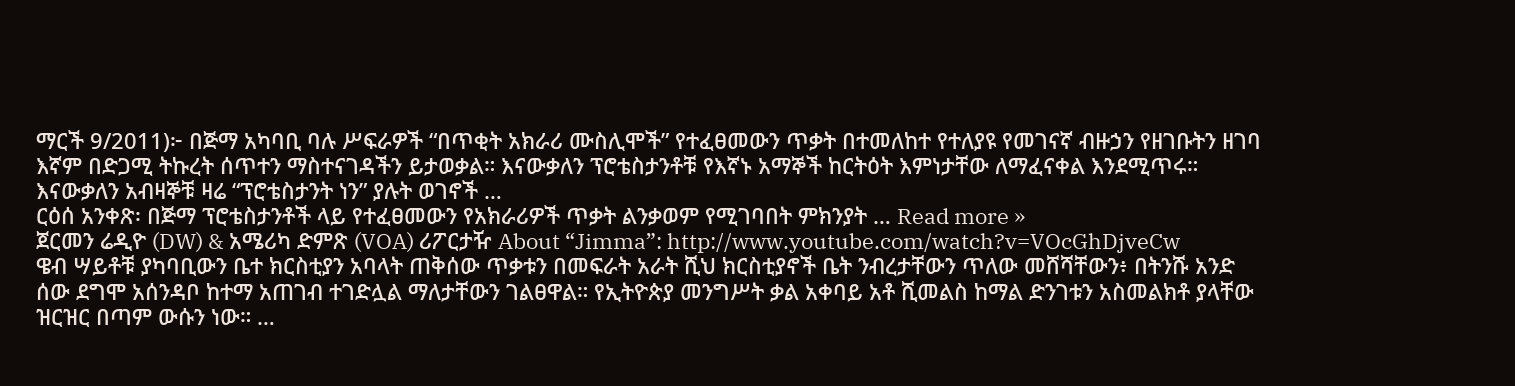ማርች 9/2011)፦ በጅማ አካባቢ ባሉ ሥፍራዎች “በጥቂት አክራሪ ሙስሊሞች” የተፈፀመውን ጥቃት በተመለከተ የተለያዩ የመገናኛ ብዙኃን የዘገቡትን ዘገባ እኛም በድጋሚ ትኩረት ሰጥተን ማስተናገዳችን ይታወቃል። እናውቃለን ፕሮቴስታንቶቹ የእኛኑ አማኞች ከርትዕት እምነታቸው ለማፈናቀል እንደሚጥሩ። እናውቃለን አብዛኞቹ ዛሬ “ፕሮቴስታንት ነን” ያሉት ወገኖች …
ርዕሰ አንቀጽ፡ በጅማ ፕሮቴስታንቶች ላይ የተፈፀመውን የአክራሪዎች ጥቃት ልንቃወም የሚገባበት ምክንያት … Read more »
ጀርመን ሬዲዮ (DW) & አሜሪካ ድምጽ (VOA) ሪፖርታዥ About “Jimma”: http://www.youtube.com/watch?v=VOcGhDjveCw
ዌብ ሣይቶቹ ያካባቢውን ቤተ ክርስቲያን አባላት ጠቅሰው ጥቃቱን በመፍራት አራት ሺህ ክርስቲያኖች ቤት ንብረታቸውን ጥለው መሸሻቸውን፥ በትንሹ አንድ ሰው ደግሞ አሰንዳቦ ከተማ አጠገብ ተገድሏል ማለታቸውን ገልፀዋል። የኢትዮጵያ መንግሥት ቃል አቀባይ አቶ ሺመልስ ከማል ድንገቱን አስመልክቶ ያላቸው ዝርዝር በጣም ውሱን ነው። …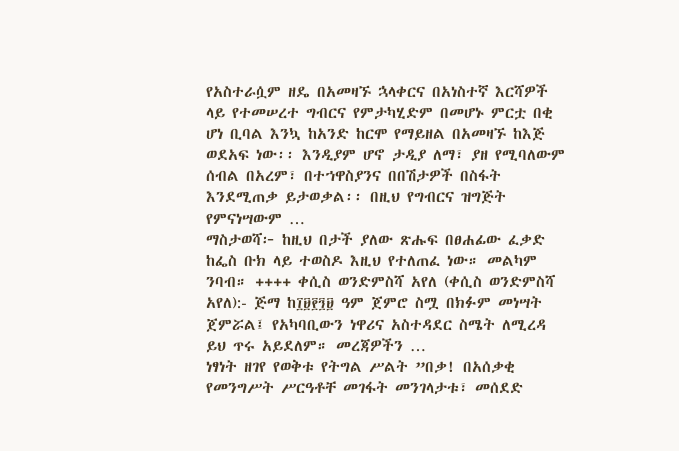የአስተራሷም ዘዴ በአመዛኙ ኋላቀርና በአነስተኛ እርሻዎች ላይ የተመሠረተ ግብርና የምታካሂድም በመሆኑ ምርቷ በቂ ሆነ ቢባል እንኳ ከአንድ ከርሞ የማይዘል በአመዛኙ ከእጅ ወደአፍ ነው፡፡ እንዲያም ሆኖ ታዲያ ለማ፣ ያዘ የሚባለውም ሰብል በአረም፣ በተኀዋስያንና በበሽታዎች በስፋት እንደሚጠቃ ይታወቃል፡፡ በዚህ የግብርና ዝግጅት የምናነሣውም …
ማስታወሻ፦ ከዚህ በታች ያለው ጽሑፍ በፀሐፊው ፈቃድ ከፌስ ቡክ ላይ ተወስዶ እዚህ የተለጠፈ ነው። መልካም ንባብ። ++++ ቀሲስ ወንድምስሻ አየለ (ቀሲስ ወንድምስሻ አየለ):- ጅማ ከ፲፱፻፺፱ ዓም ጀምሮ ስሟ በክፉም መነሣት ጀምሯል፤ የአካባቢውን ነዋሪና አስተዳደር ስሜት ለሚረዳ ይህ ጥሩ አይደለም። መረጃዎችን …
ነፃነት ዘገየ የወቅቱ የትግል ሥልት ”በቃ! በአሰቃቂ የመንግሥት ሥርዓቶቸ መገፋት መንገላታቱ፣ መሰደድ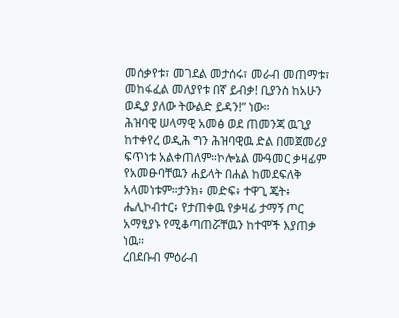መሰቃየቱ፣ መገደል መታሰሩ፣ መራብ መጠማቱ፣ መከፋፈል መለያየቱ በኛ ይብቃ! ቢያንስ ከአሁን ወዲያ ያለው ትውልድ ይዳን!” ነው።
ሕዝባዊ ሠላማዊ አመፅ ወደ ጠመንጃ ዉጊያ ከተቀየረ ወዲሕ ግን ሕዝባዊዉ ድል በመጀመሪያ ፍጥነቱ አልቀጠለም።ኮሎኔል ሙዓመር ቃዛፊም የአመፁባቸዉን ሐይላት በሐል ከመደፍለቅ አላመነቱም።ታንክ፥ መድፍ፥ ተዋጊ ጄት፥ ሔሊኮብተር፥ የታጠቀዉ የቃዛፊ ታማኝ ጦር አማፂያኑ የሚቆጣጠሯቸዉን ከተሞች እያጠቃ ነዉ።
ረበደቡብ ምዕራብ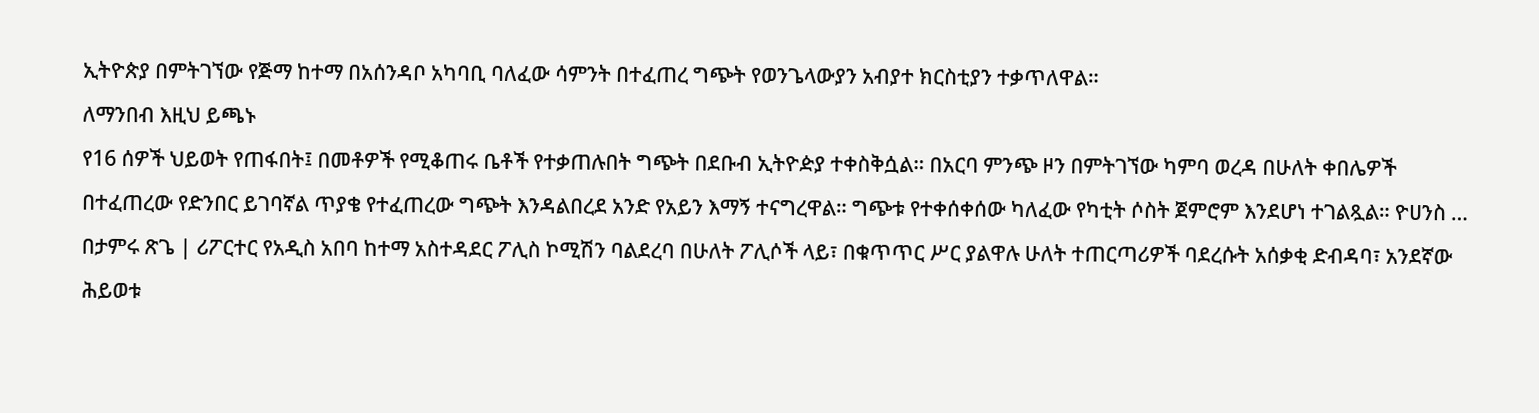ኢትዮጵያ በምትገኘው የጅማ ከተማ በአሰንዳቦ አካባቢ ባለፈው ሳምንት በተፈጠረ ግጭት የወንጌላውያን አብያተ ክርስቲያን ተቃጥለዋል።
ለማንበብ እዚህ ይጫኑ
የ16 ሰዎች ህይወት የጠፋበት፤ በመቶዎች የሚቆጠሩ ቤቶች የተቃጠሉበት ግጭት በደቡብ ኢትዮዽያ ተቀስቅሷል። በአርባ ምንጭ ዞን በምትገኘው ካምባ ወረዳ በሁለት ቀበሌዎች በተፈጠረው የድንበር ይገባኛል ጥያቄ የተፈጠረው ግጭት እንዳልበረደ አንድ የአይን እማኝ ተናግረዋል። ግጭቱ የተቀሰቀሰው ካለፈው የካቲት ሶስት ጀምሮም እንደሆነ ተገልጿል። ዮሀንስ …
በታምሩ ጽጌ | ሪፖርተር የአዲስ አበባ ከተማ አስተዳደር ፖሊስ ኮሚሽን ባልደረባ በሁለት ፖሊሶች ላይ፣ በቁጥጥር ሥር ያልዋሉ ሁለት ተጠርጣሪዎች ባደረሱት አሰቃቂ ድብዳባ፣ አንደኛው ሕይወቱ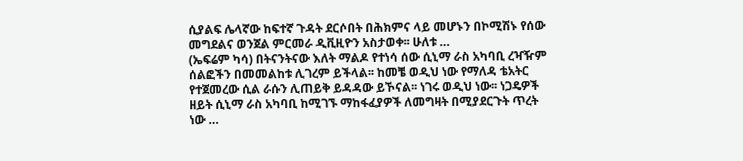ሲያልፍ ሌላኛው ከፍተኛ ጉዳት ደርሶበት በሕክምና ላይ መሆኑን በኮሚሽኑ የሰው መግደልና ወንጀል ምርመራ ዲቪዚዮን አስታወቀ፡፡ ሁለቱ …
(ኤፍሬም ካሳ) በትናንትናው እለት ማልዶ የተነሳ ሰው ሲኒማ ራስ አካባቢ ረዣዥም ሰልፎችን በመመልከቱ ሊገረም ይችላል፡፡ ከመቼ ወዲህ ነው የማለዳ ቴአትር የተጀመረው ሲል ራሱን ሊጠይቅ ይዳዳው ይኾናል፡፡ ነገሩ ወዲህ ነው፡፡ ነጋዴዎች ዘይት ሲኒማ ራስ አካባቢ ከሚገኙ ማከፋፈያዎች ለመግዛት በሚያደርጉት ጥረት ነው …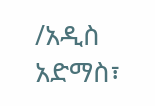/አዲስ አድማስ፣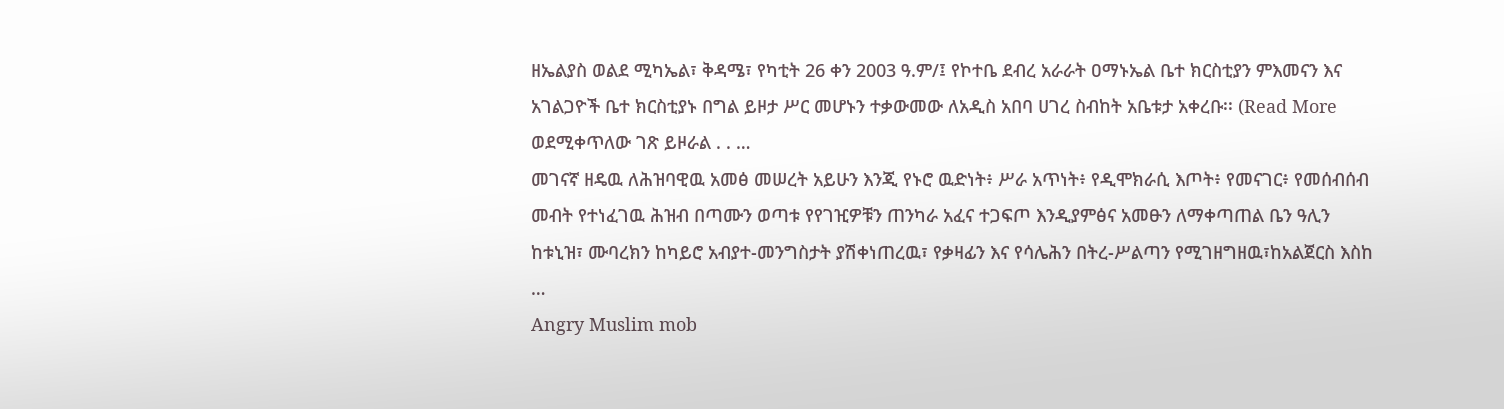ዘኤልያስ ወልደ ሚካኤል፣ ቅዳሜ፣ የካቲት 26 ቀን 2003 ዓ.ም/፤ የኮተቤ ደብረ አራራት ዐማኑኤል ቤተ ክርስቲያን ምእመናን እና አገልጋዮች ቤተ ክርስቲያኑ በግል ይዞታ ሥር መሆኑን ተቃውመው ለአዲስ አበባ ሀገረ ስብከት አቤቱታ አቀረቡ፡፡ (Read More ወደሚቀጥለው ገጽ ይዞራል . . …
መገናኛ ዘዴዉ ለሕዝባዊዉ አመፅ መሠረት አይሁን እንጂ የኑሮ ዉድነት፥ ሥራ አጥነት፥ የዲሞክራሲ እጦት፥ የመናገር፥ የመሰብሰብ መብት የተነፈገዉ ሕዝብ በጣሙን ወጣቱ የየገዢዎቹን ጠንካራ አፈና ተጋፍጦ እንዲያምፅና አመፁን ለማቀጣጠል ቤን ዓሊን ከቱኒዝ፣ ሙባረክን ከካይሮ አብያተ-መንግስታት ያሽቀነጠረዉ፣ የቃዛፊን እና የሳሌሕን በትረ-ሥልጣን የሚገዘግዘዉ፣ከአልጀርስ እስከ …
Angry Muslim mob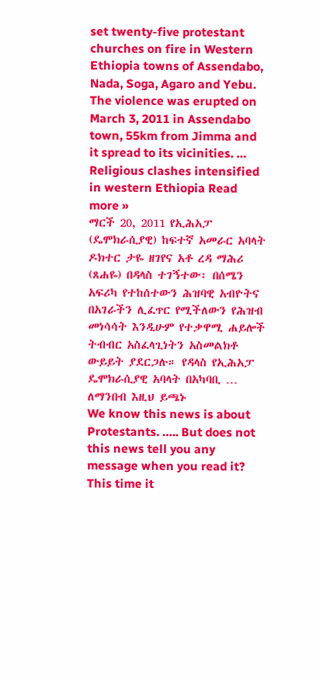set twenty-five protestant churches on fire in Western Ethiopia towns of Assendabo, Nada, Soga, Agaro and Yebu. The violence was erupted on March 3, 2011 in Assendabo town, 55km from Jimma and it spread to its vicinities. …
Religious clashes intensified in western Ethiopia Read more »
ማርች 20, 2011 የኢሕአፓ (ዴሞክራሲያዊ) ከፍተኛ አመራር አባላት ዶክተር ታዬ ዘገየና አቶ ረዳ ማሕሪ (ጸሐዬ) በዳላስ ተገኝተው፡ በሰሜን አፍሪካ የተከሰተውን ሕዝባዊ አብዮትና በአገራችን ሊፈጥር የሚችለውን የሕዝብ መነሳሳት እንዲሁም የተቃዋሚ ሐይሎች ትብብር አስፈላጊነትን አስመልክቶ ውይይት ያደርጋሉ። የዳላስ የኢሕአፓ ዴሞክራሲያዊ አባላት በአካባቢ …
ለማንበብ እዚህ ይጫኑ
We know this news is about Protestants. ….. But does not this news tell you any message when you read it? This time it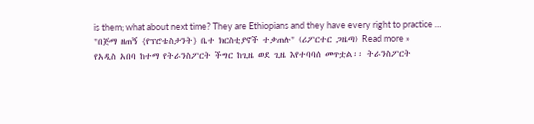is them; what about next time? They are Ethiopians and they have every right to practice …
"በጅማ ዘጠኝ {የፕሮቴስታንት} ቤተ ክርስቲያኖች ተቃጠሉ" (ሪፖርተር ጋዜጣ) Read more »
የአዲስ አበባ ከተማ የትራንስፖርት ችግር ከጊዜ ወደ ጊዜ እየተባባሰ መጥቷል፡፡ ትራንስፖርት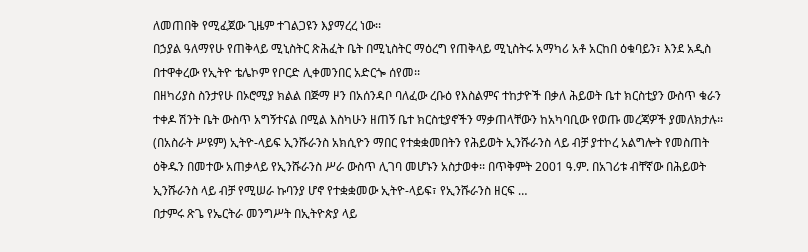ለመጠበቅ የሚፈጀው ጊዜም ተገልጋዩን እያማረረ ነው፡፡
በኃያል ዓለማየሁ የጠቅላይ ሚኒስትር ጽሕፈት ቤት በሚኒስትር ማዕረግ የጠቅላይ ሚኒስትሩ አማካሪ አቶ አርከበ ዕቁባይን፣ እንደ አዲስ በተዋቀረው የኢትዮ ቴሌኮም የቦርድ ሊቀመንበር አድርጐ ሰየመ፡፡
በዘካሪያስ ስንታየሁ በኦሮሚያ ክልል በጅማ ዞን በአሰንዳቦ ባለፈው ረቡዕ የእስልምና ተከታዮች በቃለ ሕይወት ቤተ ክርስቲያን ውስጥ ቁራን ተቀዶ ሽንት ቤት ውስጥ አግኝተናል በሚል እስካሁን ዘጠኝ ቤተ ክርስቲያኖችን ማቃጠላቸውን ከአካባቢው የወጡ መረጃዎች ያመለክታሉ፡፡
(በአስራት ሥዩም) ኢትዮ-ላይፍ ኢንሹራንስ አክሲዮን ማበር የተቋቋመበትን የሕይወት ኢንሹራንስ ላይ ብቻ ያተኮረ አልግሎት የመስጠት ዕቅዱን በመተው አጠቃላይ የኢንሹራንስ ሥራ ውስጥ ሊገባ መሆኑን አስታወቀ፡፡ በጥቅምት 2001 ዓ.ም. በአገሪቱ ብቸኛው በሕይወት ኢንሹራንስ ላይ ብቻ የሚሠራ ኩባንያ ሆኖ የተቋቋመው ኢትዮ-ላይፍ፣ የኢንሹራንስ ዘርፍ …
በታምሩ ጽጌ የኤርትራ መንግሥት በኢትዮጵያ ላይ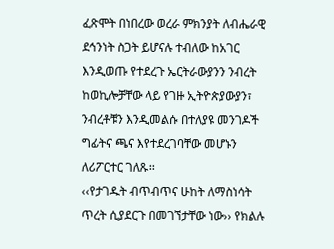ፈጽሞት በነበረው ወረራ ምክንያት ለብሔራዊ ደኅንነት ስጋት ይሆናሉ ተብለው ከአገር እንዲወጡ የተደረጉ ኤርትራውያንን ንብረት ከወኪሎቻቸው ላይ የገዙ ኢትዮጵያውያን፣ ንብረቶቹን እንዲመልሱ በተለያዩ መንገዶች ግፊትና ጫና እየተደረገባቸው መሆኑን ለሪፖርተር ገለጹ፡፡
‹‹የታገዱት ብጥብጥና ሁከት ለማስነሳት ጥረት ሲያደርጉ በመገኘታቸው ነው›› የክልሉ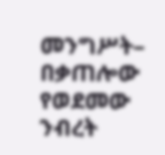መንግሥት– በቃጠሎው የወደመው ንብረት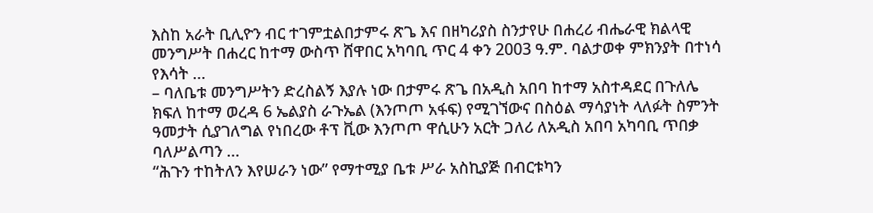እስከ አራት ቢሊዮን ብር ተገምቷልበታምሩ ጽጌ እና በዘካሪያስ ስንታየሁ በሐረሪ ብሔራዊ ክልላዊ መንግሥት በሐረር ከተማ ውስጥ ሸዋበር አካባቢ ጥር 4 ቀን 2003 ዓ.ም. ባልታወቀ ምክንያት በተነሳ የእሳት …
– ባለቤቱ መንግሥትን ድረስልኝ እያሉ ነው በታምሩ ጽጌ በአዲስ አበባ ከተማ አስተዳደር በጉለሌ ክፍለ ከተማ ወረዳ 6 ኤልያስ ራጉኤል (እንጦጦ አፋፍ) የሚገኘውና በስዕል ማሳያነት ላለፉት ስምንት ዓመታት ሲያገለግል የነበረው ቶፕ ቪው እንጦጦ ዋሲሁን አርት ጋለሪ ለአዲስ አበባ አካባቢ ጥበቃ ባለሥልጣን …
“ሕጉን ተከትለን እየሠራን ነው” የማተሚያ ቤቱ ሥራ አስኪያጅ በብርቱካን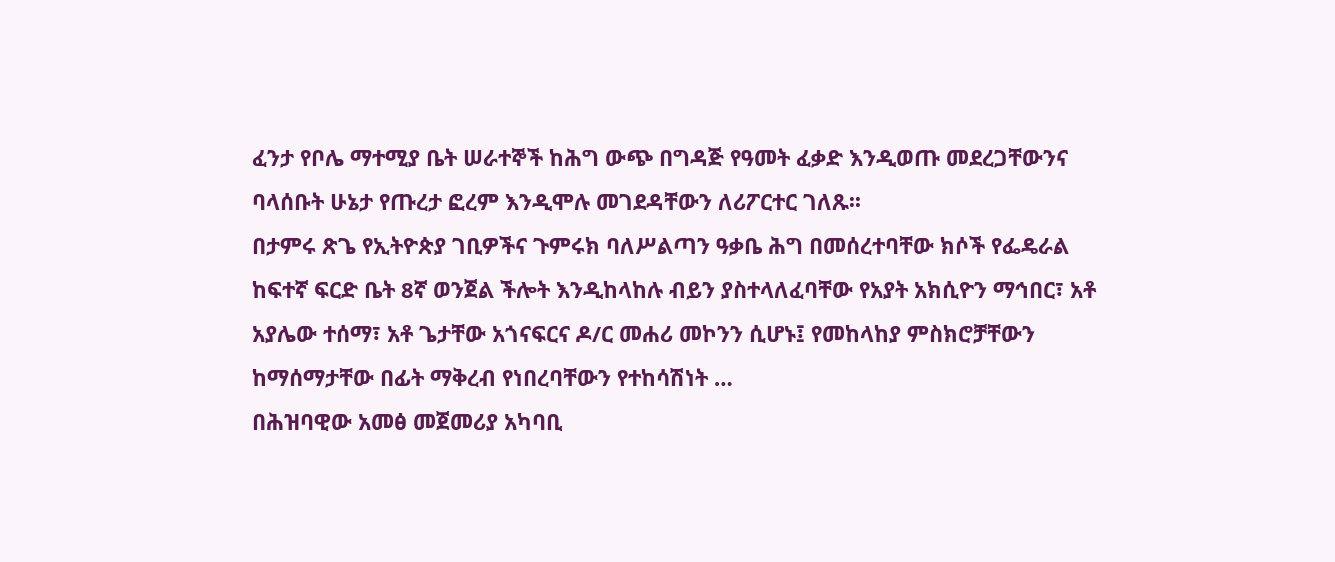ፈንታ የቦሌ ማተሚያ ቤት ሠራተኞች ከሕግ ውጭ በግዳጅ የዓመት ፈቃድ እንዲወጡ መደረጋቸውንና ባላሰቡት ሁኔታ የጡረታ ፎረም እንዲሞሉ መገደዳቸውን ለሪፖርተር ገለጹ፡፡
በታምሩ ጽጌ የኢትዮጵያ ገቢዎችና ጉምሩክ ባለሥልጣን ዓቃቤ ሕግ በመሰረተባቸው ክሶች የፌዴራል ከፍተኛ ፍርድ ቤት 8ኛ ወንጀል ችሎት እንዲከላከሉ ብይን ያስተላለፈባቸው የአያት አክሲዮን ማኅበር፣ አቶ አያሌው ተሰማ፣ አቶ ጌታቸው አጎናፍርና ዶ/ር መሐሪ መኮንን ሲሆኑ፤ የመከላከያ ምስክሮቻቸውን ከማሰማታቸው በፊት ማቅረብ የነበረባቸውን የተከሳሽነት …
በሕዝባዊው አመፅ መጀመሪያ አካባቢ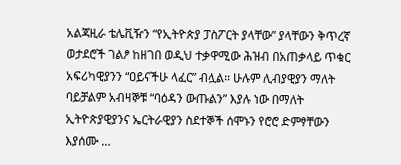አልጃዚራ ቴሌቪዥን “የኢትዮጵያ ፓስፖርት ያላቸው” ያላቸውን ቅጥረኛ ወታደሮች ገልፆ ከዘገበ ወዲህ ተቃዋሚው ሕዝብ በአጠቃላይ ጥቁር አፍሪካዊያንን “ዐይናችሁ ላፈር” ብሏል፡፡ ሁሉም ሊብያዊያን ማለት ባይቻልም አብዛኞቹ “ባዕዳን ውጡልን” እያሉ ነው በማለት ኢትዮጵያዊያንና ኤርትራዊያን ስደተኞች ሰሞኑን የሮሮ ድምፃቸውን እያሰሙ …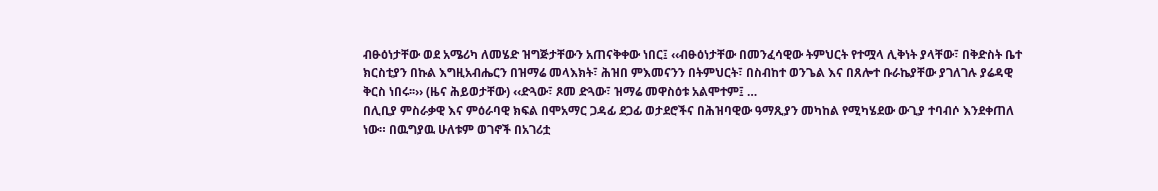ብፁዕነታቸው ወደ አሜሪካ ለመሄድ ዝግጅታቸውን አጠናቅቀው ነበር፤ ‹‹ብፁዕነታቸው በመንፈሳዊው ትምህርት የተሟላ ሊቅነት ያላቸው፣ በቅድስት ቤተ ክርስቲያን በኩል እግዚአብሔርን በዝማሬ መላእክት፣ ሕዝበ ምእመናንን በትምህርት፣ በስብከተ ወንጌል እና በጸሎተ ቡራኬያቸው ያገለገሉ ያሬዳዊ ቅርስ ነበሩ፡፡›› (ዜና ሕይወታቸው) ‹‹ድጓው፣ ጾመ ድጓው፣ ዝማሬ መዋስዕቱ አልሞተም፤ …
በሊቢያ ምስራቃዊ እና ምዕራባዊ ክፍል በሞአማር ጋዳፊ ደጋፊ ወታደሮችና በሕዝባዊው ዓማጺያን መካከል የሚካሄደው ውጊያ ተባብሶ እንደቀጠለ ነው። በዉግያዉ ሁለቱም ወገኖች በአገሪቷ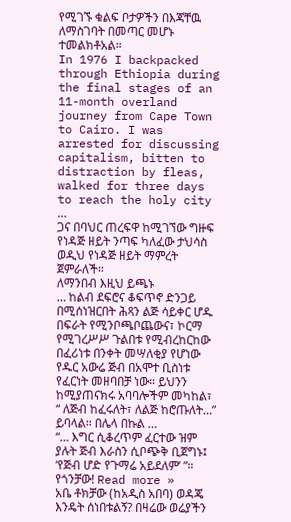የሚገኙ ቁልፍ ቦታዎችን በእጃቸዉ ለማስገባት በመጣር መሆኑ ተመልክቶአል።
In 1976 I backpacked through Ethiopia during the final stages of an 11-month overland journey from Cape Town to Cairo. I was arrested for discussing capitalism, bitten to distraction by fleas, walked for three days to reach the holy city …
ጋና በባህር ጠረፍዋ ከሚገኘው ግዙፍ የነዳጅ ዘይት ንጣፍ ካለፈው ታህሳስ ወዲህ የነዳጅ ዘይት ማምረት ጀምራለች።
ለማንበብ እዚህ ይጫኑ
… ከልብ ደፍሮና ቆፍጥኖ ድንጋይ በሚሰነዝርበት ሕጻን ልጅ ሳይቀር ሆዱ በፍራት የሚንቦጫቦጨውና፣ ኮርማ የሚገረሥሥ ጉልበቱ የሚብረከርከው በፈሪነቱ በንቀት መሣለቂያ የሆነው የዱር አውሬ ጅብ በአሞተ ቢስነቱ የፈርነት መዘባበቻ ነው። ይህንን ከሚያጠናክሩ አባባሎችም መካከል፣ “ ለጅብ ከፈሩለት፣ ለልጅ ከሮጡለት…” ይባላል። በሌላ በኩል …
“… እግር ሲቆረጥም ፈርተው ዝም ያሉት ጅብ እራስን ሲቦጭቅ ቢጀግኑ፤ ‘የጅብ ሆድ የጉማሬ አይደለም’ ”። የጎንቻው! Read more »
አቤ ቶክቻው (ከአዲስ አበባ) ወዳጄ እንዴት ሰነበቱልኝ? በዛሬው ወሬያችን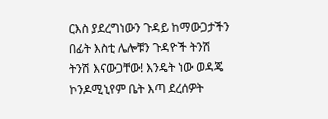ርእስ ያደረግነውን ጉዳይ ከማውጋታችን በፊት እስቲ ሌሎቹን ጉዳዮች ትንሽ ትንሽ እናውጋቸው! እንዴት ነው ወዳጄ ኮንዶሚኒየም ቤት እጣ ደረሰዎት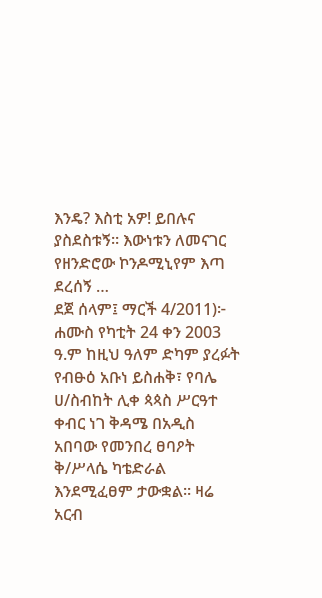እንዴ? እስቲ አዎ! ይበሉና ያስደስቱኝ። እውነቱን ለመናገር የዘንድሮው ኮንዶሚኒየም እጣ ደረሰኝ …
ደጀ ሰላም፤ ማርች 4/2011)፦ ሐሙስ የካቲት 24 ቀን 2003 ዓ.ም ከዚህ ዓለም ድካም ያረፉት የብፁዕ አቡነ ይስሐቅ፣ የባሌ ሀ/ስብከት ሊቀ ጳጳስ ሥርዓተ ቀብር ነገ ቅዳሜ በአዲስ አበባው የመንበረ ፀባዖት ቅ/ሥላሴ ካቴድራል እንደሚፈፀም ታውቋል። ዛሬ አርብ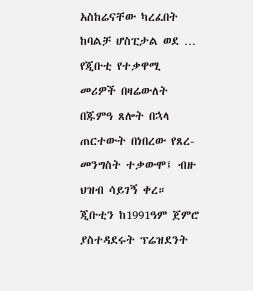አስከሬናቸው ካረፈበት ከባልቻ ሆስፒታል ወደ …
የጂቡቲ የተቃዋሚ መሪዎች በዛሬውለት በጁምዓ ጸሎት በኋላ ጠርተውት በነበረው የጸረ-መንግስት ተቃውሞ፤ ብዙ ህዝብ ሳይገኝ ቀረ። ጂቡቲን ከ1991ዓም ጀምሮ ያስተዳደሩት ፕሬዝደንት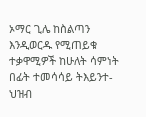ኦማር ጊሌ ከስልጣን እንዲወርዱ የሚጠይቁ ተቃዋሚዎች ከሁለት ሳምነት በፊት ተመሳሳይ ትእይንተ-ህዝብ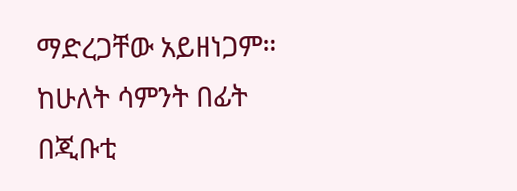ማድረጋቸው አይዘነጋም። ከሁለት ሳምንት በፊት በጂቡቲ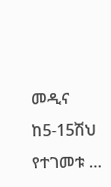መዲና ከ5-15ሽህ የተገመቱ …